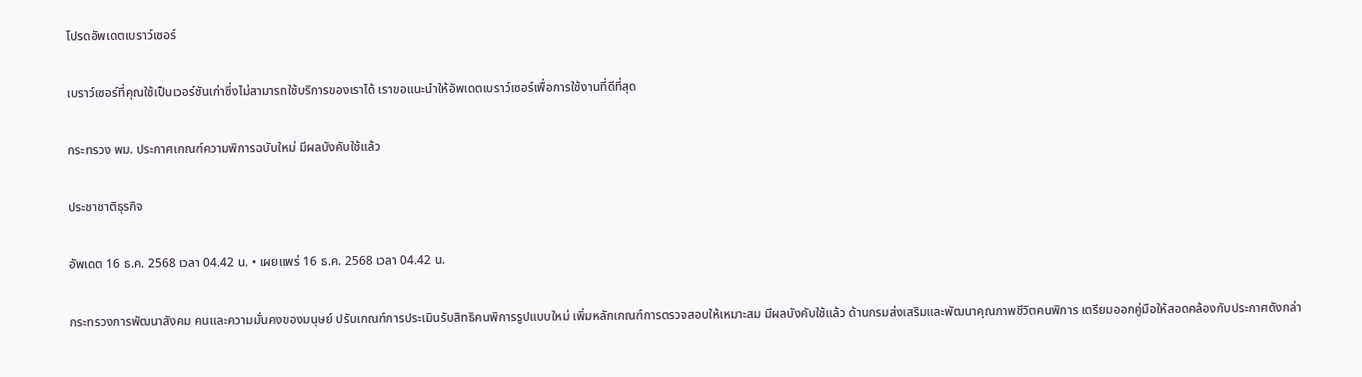โปรดอัพเดตเบราว์เซอร์

เบราว์เซอร์ที่คุณใช้เป็นเวอร์ชันเก่าซึ่งไม่สามารถใช้บริการของเราได้ เราขอแนะนำให้อัพเดตเบราว์เซอร์เพื่อการใช้งานที่ดีที่สุด

กระทรวง พม. ประกาศเกณฑ์ความพิการฉบับใหม่ มีผลบังคับใช้แล้ว

ประชาชาติธุรกิจ

อัพเดต 16 ธ.ค. 2568 เวลา 04.42 น. • เผยแพร่ 16 ธ.ค. 2568 เวลา 04.42 น.

กระทรวงการพัฒนาสังคม คนและความมั่นคงของมนุษย์ ปรับเกณฑ์การประเมินรับสิทธิคนพิการรูปแบบใหม่ เพิ่มหลักเกณฑ์การตรวจสอบให้เหมาะสม มีผลบังคับใช้แล้ว ด้านกรมส่งเสริมและพัฒนาคุณภาพชีวิตคนพิการ เตรียมออกคู่มือให้สอดคล้องกับประกาศดังกล่า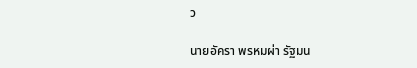ว

นายอัครา พรหมผ่า รัฐมน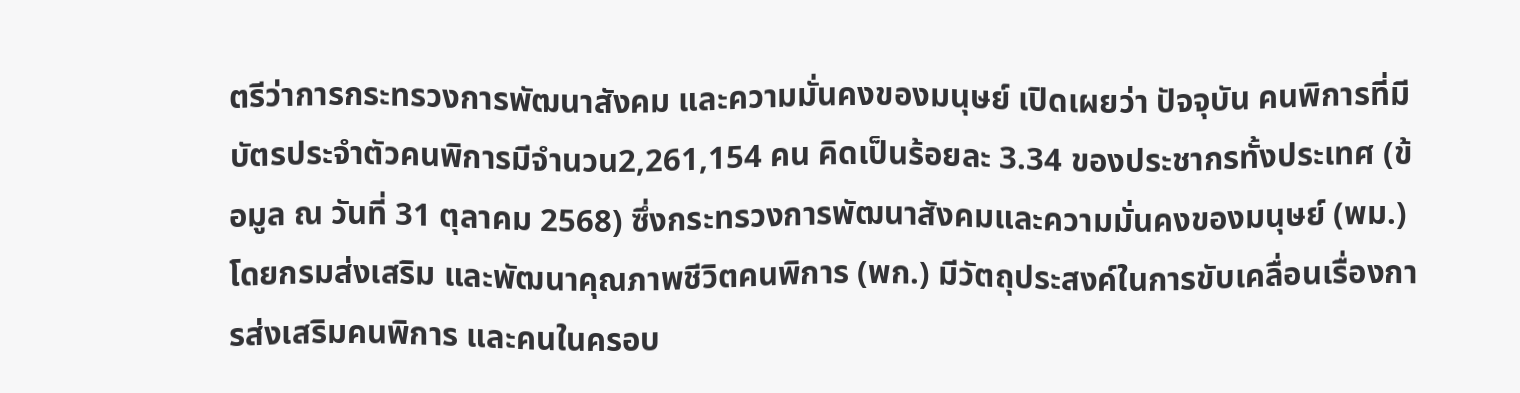ตรีว่าการกระทรวงการพัฒนาสังคม และความมั่นคงของมนุษย์ เปิดเผยว่า ปัจจุบัน คนพิการที่มีบัตรประจำตัวคนพิการมีจำนวน2,261,154 คน คิดเป็นร้อยละ 3.34 ของประชากรทั้งประเทศ (ข้อมูล ณ วันที่ 31 ตุลาคม 2568) ซึ่งกระทรวงการพัฒนาสังคมและความมั่นคงของมนุษย์ (พม.) โดยกรมส่งเสริม และพัฒนาคุณภาพชีวิตคนพิการ (พก.) มีวัตถุประสงค์ในการขับเคลื่อนเรื่องการส่งเสริมคนพิการ และคนในครอบ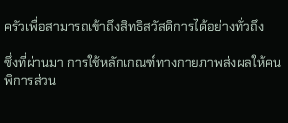ครัวเพื่อสามารถเข้าถึงสิทธิสวัสดิการได้อย่างทั่วถึง

ซึ่งที่ผ่านมา การใช้หลักเกณฑ์ทางกายภาพส่งผลให้คนพิการส่วน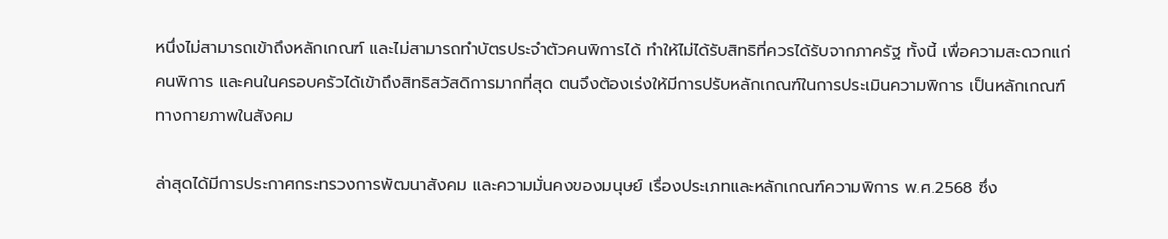หนึ่งไม่สามารถเข้าถึงหลักเกณฑ์ และไม่สามารถทำบัตรประจำตัวคนพิการได้ ทำให้ไม่ได้รับสิทธิที่ควรได้รับจากภาครัฐ ทั้งนี้ เพื่อความสะดวกแก่คนพิการ และคนในครอบครัวได้เข้าถึงสิทธิสวัสดิการมากที่สุด ตนจึงต้องเร่งให้มีการปรับหลักเกณฑ์ในการประเมินความพิการ เป็นหลักเกณฑ์ทางกายภาพในสังคม

ล่าสุดได้มีการประกาศกระทรวงการพัฒนาสังคม และความมั่นคงของมนุษย์ เรื่องประเภทและหลักเกณฑ์ความพิการ พ.ศ.2568 ซึ่ง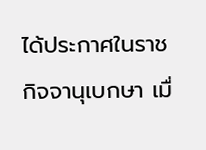ได้ประกาศในราชกิจจานุเบกษา เมื่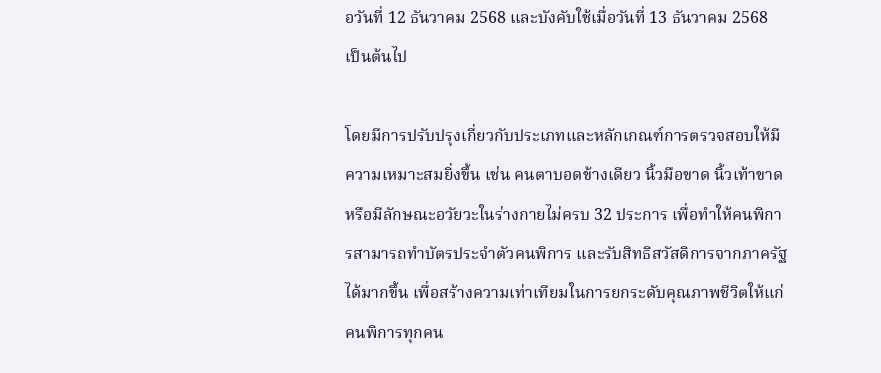อวันที่ 12 ธันวาคม 2568 และบังคับใช้เมื่อวันที่ 13 ธันวาคม 2568 เป็นต้นไป

โดยมีการปรับปรุงเกี่ยวกับประเภทและหลักเกณฑ์การตรวจสอบให้มีความเหมาะสมยิ่งขึ้น เช่น คนตาบอดข้างเดียว นิ้วมือขาด นิ้วเท้าขาด หรือมีลักษณะอวัยวะในร่างกายไม่ครบ 32 ประการ เพื่อทำให้คนพิการสามารถทำบัตรประจำตัวคนพิการ และรับสิทธิสวัสดิการจากภาครัฐได้มากขึ้น เพื่อสร้างความเท่าเทียมในการยกระดับคุณภาพชีวิตให้แก่คนพิการทุกคน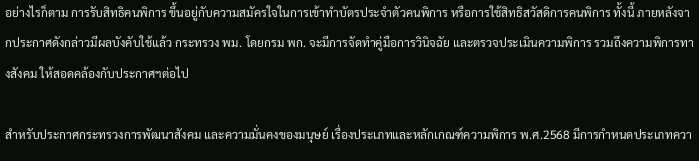อย่างไรก็ตาม การรับสิทธิคนพิการ ขึ้นอยู่กับความสมัครใจในการเข้าทำบัตรประจำตัวคนพิการ หรือการใช้สิทธิสวัสดิการคนพิการ ทั้งนี้ ภายหลังจากประกาศดังกล่าวมีผลบังคับใช้แล้ว กระทรวง พม. โดยกรม พก. จะมีการจัดทำคู่มือการวินิจฉัย และตรวจประเมินความพิการ รวมถึงความพิการทางสังคม ให้สอดคล้องกับประกาศฯต่อไป

สำหรับประกาศกระทรวงการพัฒนาสังคม และความมั่นคงของมนุษย์ เรื่องประเภทและหลักเกณฑ์ความพิการ พ.ศ.2568 มีการกำหนดประเภทควา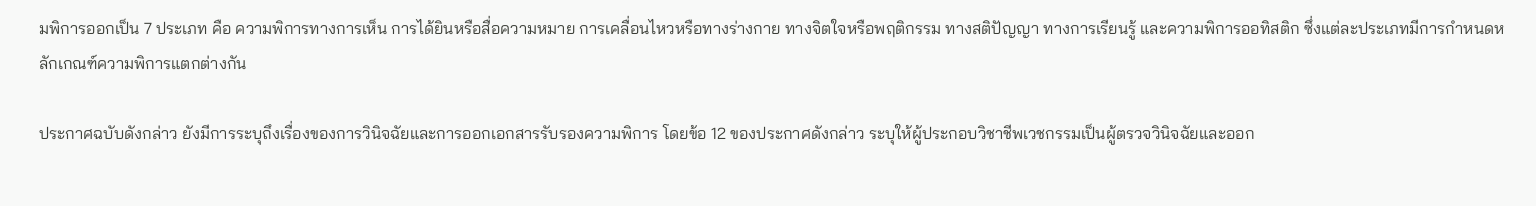มพิการออกเป็น 7 ประเภท คือ ความพิการทางการเห็น การได้ยินหรือสื่อความหมาย การเคลื่อนไหวหรือทางร่างกาย ทางจิตใจหรือพฤติกรรม ทางสติปัญญา ทางการเรียนรู้ และความพิการออทิสติก ซึ่งแต่ละประเภทมีการกำหนดหลักเกณฑ์ความพิการแตกต่างกัน

ประกาศฉบับดังกล่าว ยังมีการระบุถึงเรื่องของการวินิจฉัยและการออกเอกสารรับรองความพิการ โดยข้อ 12 ของประกาศดังกล่าว ระบุให้ผู้ประกอบวิชาชีพเวชกรรมเป็นผู้ตรวจวินิจฉัยและออก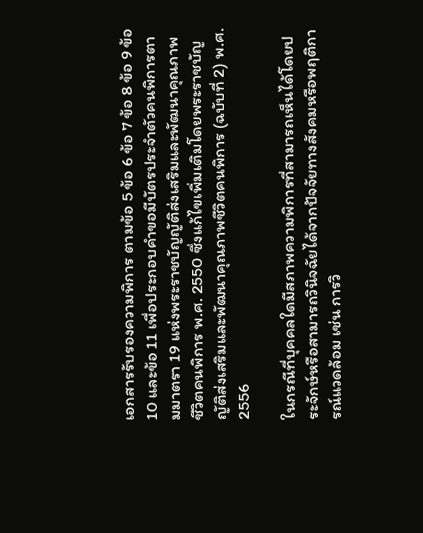เอกสารรับรองความพิการ ตามข้อ 5 ข้อ 6 ข้อ 7 ข้อ 8 ข้อ 9 ข้อ 10 และข้อ 11 เพื่อประกอบคำขอมีบัตรประจำตัวคนพิการตามมาตรา 19 แห่งพระราชบัญญัติส่งเสริมและพัฒนาคุณภาพชีวิตคนพิการ พ.ศ. 2550 ซึ่งแก้ไขเพิ่มเติมโดยพระราชบัญญัติส่งเสริมและพัฒนาคุณภาพชีวิตคนพิการ (ฉบับที่ 2) พ.ศ. 2556

ในกรณีที่บุคคลใดมีสภาพความพิการที่สามารถเห็นได้โดยประจักษ์หรือสามารถวินิจฉัยได้จากปัจจัยทางสังคมหรือพฤติการณ์แวดล้อม เช่น การวิ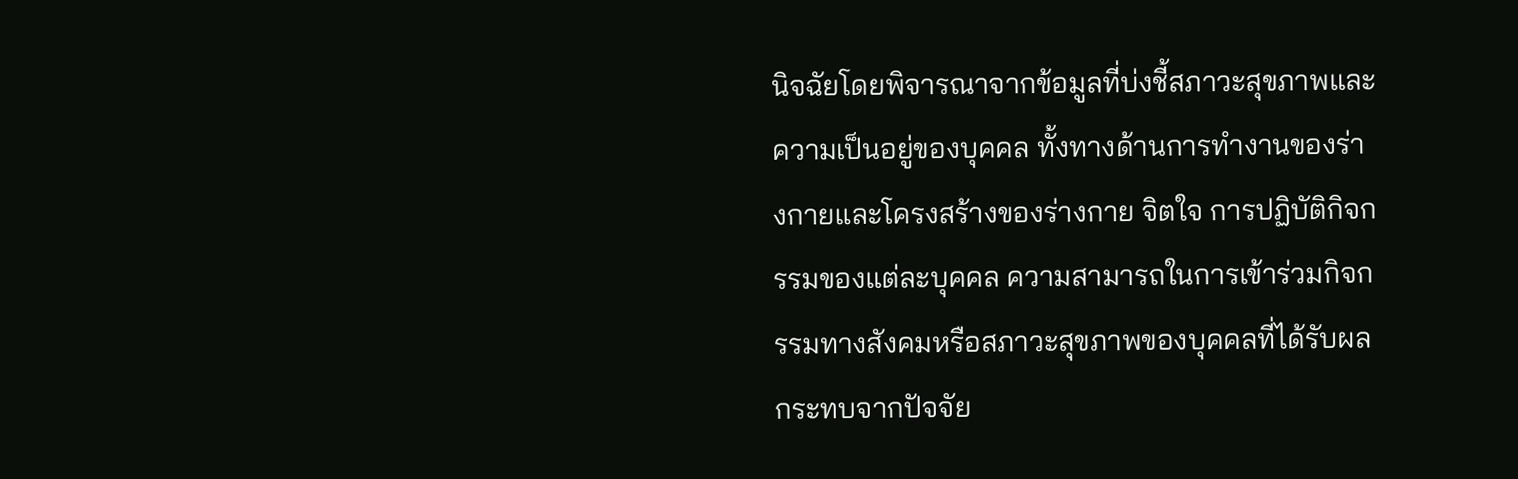นิจฉัยโดยพิจารณาจากข้อมูลที่บ่งชี้สภาวะสุขภาพและความเป็นอยู่ของบุคคล ทั้งทางด้านการทำงานของร่างกายและโครงสร้างของร่างกาย จิตใจ การปฏิบัติกิจกรรมของแต่ละบุคคล ความสามารถในการเข้าร่วมกิจกรรมทางสังคมหรือสภาวะสุขภาพของบุคคลที่ได้รับผลกระทบจากปัจจัย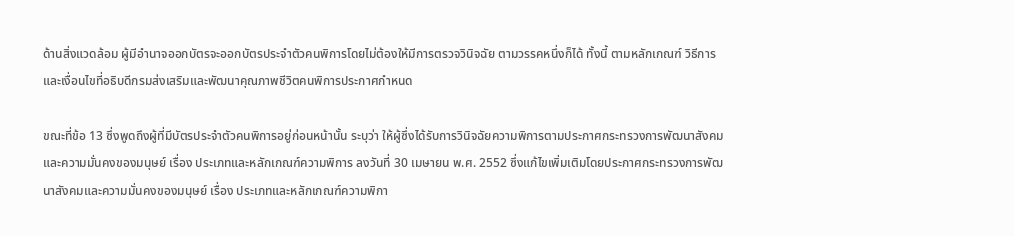ด้านสิ่งแวดล้อม ผู้มีอำนาจออกบัตรจะออกบัตรประจำตัวคนพิการโดยไม่ต้องให้มีการตรวจวินิจฉัย ตามวรรคหนึ่งก็ได้ ทั้งนี้ ตามหลักเกณฑ์ วิธีการ และเงื่อนไขที่อธิบดีกรมส่งเสริมและพัฒนาคุณภาพชีวิตคนพิการประกาศกำหนด

ขณะที่ข้อ 13 ซึ่งพูดถึงผู้ที่มีบัตรประจำตัวคนพิการอยู่ก่อนหน้านั้น ระบุว่า ให้ผู้ซึ่งได้รับการวินิจฉัยความพิการตามประกาศกระทรวงการพัฒนาสังคมและความมั่นคงของมนุษย์ เรื่อง ประเภทและหลักเกณฑ์ความพิการ ลงวันที่ 30 เมษายน พ.ศ. 2552 ซึ่งแก้ไขเพิ่มเติมโดยประกาศกระทรวงการพัฒนาสังคมและความมั่นคงของมนุษย์ เรื่อง ประเภทและหลักเกณฑ์ความพิกา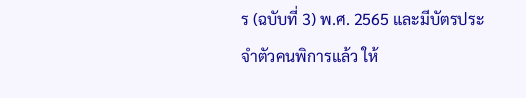ร (ฉบับที่ 3) พ.ศ. 2565 และมีบัตรประจำตัวคนพิการแล้ว ให้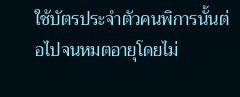ใช้บัตรประจำตัวคนพิการนั้นต่อไปจนหมตอายุโดยไม่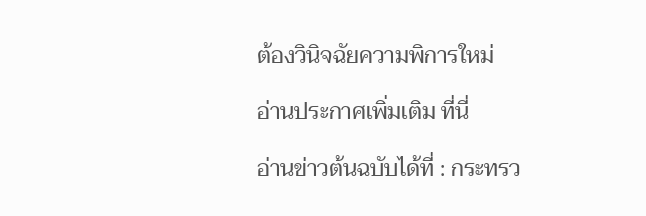ต้องวินิจฉัยความพิการใหม่

อ่านประกาศเพิ่มเติม ที่นี่

อ่านข่าวต้นฉบับได้ที่ : กระทรว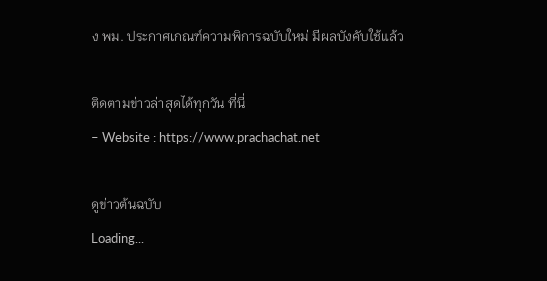ง พม. ประกาศเกณฑ์ความพิการฉบับใหม่ มีผลบังคับใช้แล้ว

ติดตามข่าวล่าสุดได้ทุกวัน ที่นี่
– Website : https://www.prachachat.net

ดูข่าวต้นฉบับ
Loading...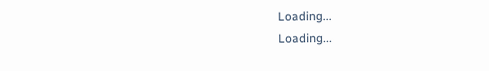Loading...
Loading...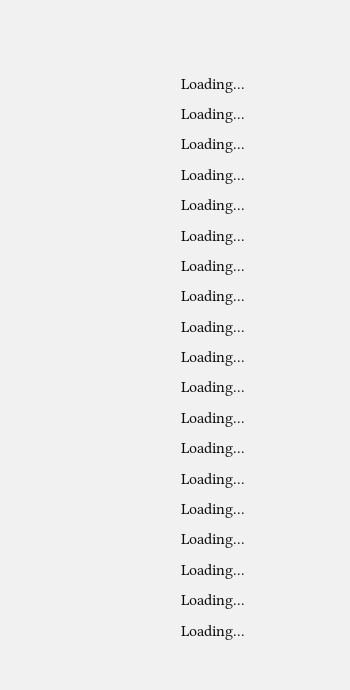Loading...
Loading...
Loading...
Loading...
Loading...
Loading...
Loading...
Loading...
Loading...
Loading...
Loading...
Loading...
Loading...
Loading...
Loading...
Loading...
Loading...
Loading...
Loading...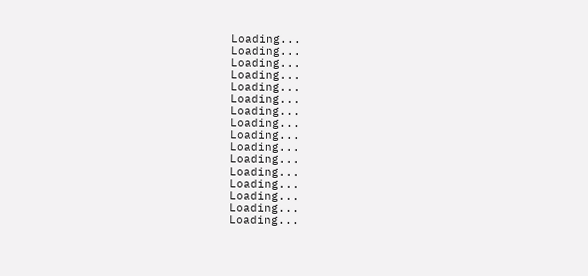Loading...
Loading...
Loading...
Loading...
Loading...
Loading...
Loading...
Loading...
Loading...
Loading...
Loading...
Loading...
Loading...
Loading...
Loading...
Loading...